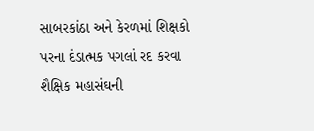સાબરકાંઠા અને કેરળમાં શિક્ષકો પરના દંડાત્મક પગલાં રદ કરવા શૈક્ષિક મહાસંઘની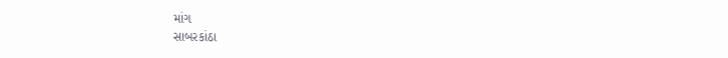માંગ
સાબરકાંઠા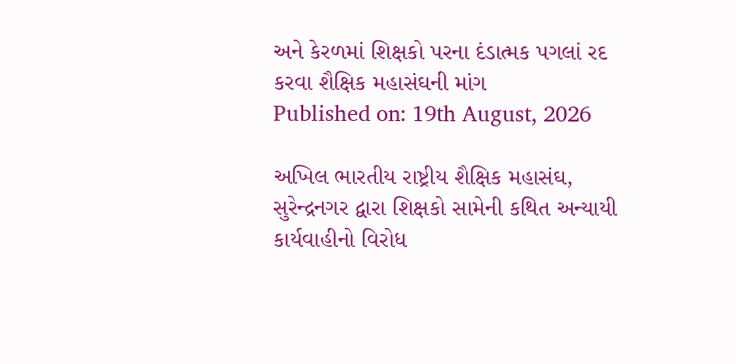અને કેરળમાં શિક્ષકો પરના દંડાત્મક પગલાં રદ કરવા શૈક્ષિક મહાસંઘની માંગ
Published on: 19th August, 2026

અખિલ ભારતીય રાષ્ટ્રીય શૈક્ષિક મહાસંઘ, સુરેન્દ્રનગર દ્વારા શિક્ષકો સામેની કથિત અન્યાયી કાર્યવાહીનો વિરોધ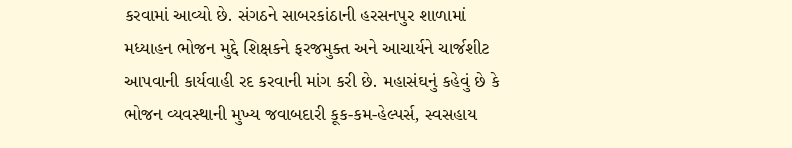કરવામાં આવ્યો છે. સંગઠને સાબરકાંઠાની હરસનપુર શાળામાં મધ્યાહન ભોજન મુદ્દે શિક્ષકને ફરજમુક્ત અને આચાર્યને ચાર્જશીટ આપવાની કાર્યવાહી રદ કરવાની માંગ કરી છે. મહાસંઘનું કહેવું છે કે ભોજન વ્યવસ્થાની મુખ્ય જવાબદારી કૂક-કમ-હેલ્પર્સ, સ્વસહાય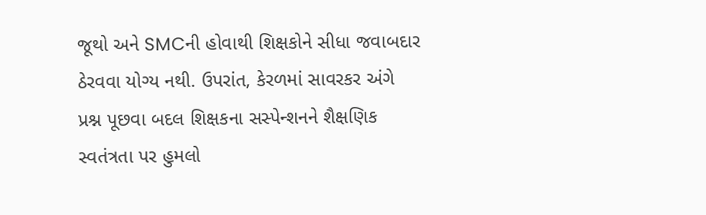જૂથો અને SMCની હોવાથી શિક્ષકોને સીધા જવાબદાર ઠેરવવા યોગ્ય નથી. ઉપરાંત, કેરળમાં સાવરકર અંગે પ્રશ્ન પૂછવા બદલ શિક્ષકના સસ્પેન્શનને શૈક્ષણિક સ્વતંત્રતા પર હુમલો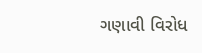ગણાવી વિરોધ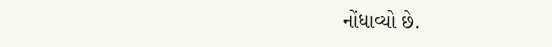નોંધાવ્યો છે.